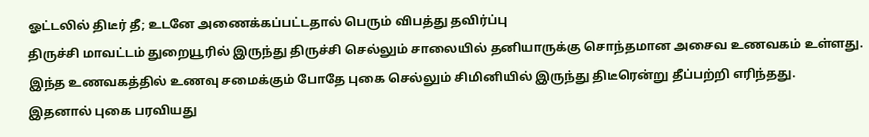ஓட்டலில் திடீர் தீ; உடனே அணைக்கப்பட்டதால் பெரும் விபத்து தவிர்ப்பு
திருச்சி மாவட்டம் துறையூரில் இருந்து திருச்சி செல்லும் சாலையில் தனியாருக்கு சொந்தமான அசைவ உணவகம் உள்ளது. இந்த உணவகத்தில் உணவு சமைக்கும் போதே புகை செல்லும் சிமினியில் இருந்து திடீரென்று தீப்பற்றி எரிந்தது.
இதனால் புகை பரவியது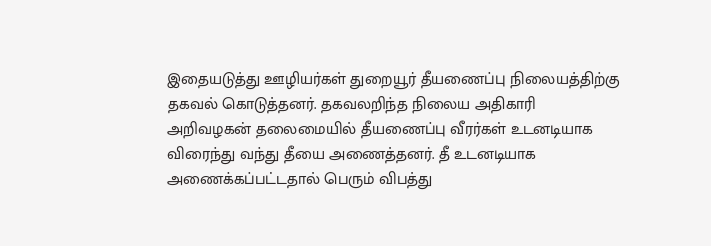இதையடுத்து ஊழியர்கள் துறையூர் தீயணைப்பு நிலையத்திற்கு தகவல் கொடுத்தனர். தகவலறிந்த நிலைய அதிகாரி அறிவழகன் தலைமையில் தீயணைப்பு வீரர்கள் உடனடியாக விரைந்து வந்து தீயை அணைத்தனர். தீ உடனடியாக அணைக்கப்பட்டதால் பெரும் விபத்து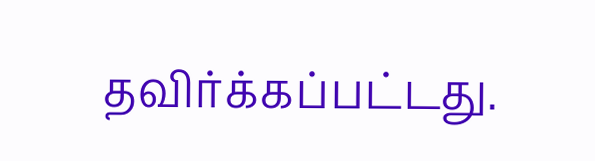தவிர்க்கப்பட்டது.